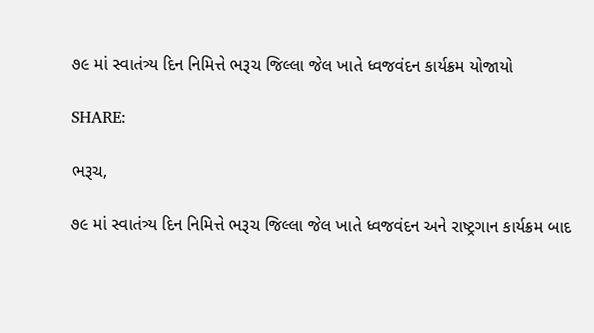૭૯ માં સ્વાતંત્ર્ય દિન નિમિત્તે ભરૂચ જિલ્લા જેલ ખાતે ધ્વજવંદન કાર્યક્રમ યોજાયો

SHARE:

ભરૂચ,

૭૯ માં સ્વાતંત્ર્ય દિન નિમિત્તે ભરૂચ જિલ્લા જેલ ખાતે ધ્વજવંદન અને રાષ્ટ્રગાન કાર્યક્રમ બાદ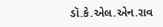ડૉ.કે.એલ.એન.રાવ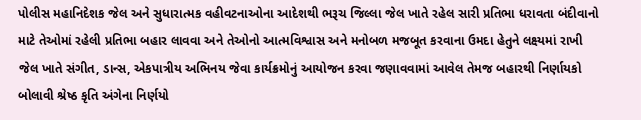પોલીસ મહાનિદેશક જેલ અને સુધારાત્મક વહીવટનાઓના આદેશથી ભરૂચ જિલ્લા જેલ ખાતે રહેલ સારી પ્રતિભા ધરાવતા બંદીવાનો માટે તેઓમાં રહેલી પ્રતિભા બહાર લાવવા અને તેઓનો આત્મવિશ્વાસ અને મનોબળ મજબૂત કરવાના ઉમદા હેતુને લક્ષ્યમાં રાખી જેલ ખાતે સંગીત, ડાન્સ, એકપાત્રીય અભિનય જેવા કાર્યક્રમોનું આયોજન કરવા જણાવવામાં આવેલ તેમજ બહારથી નિર્ણાયકો બોલાવી શ્રેષ્ઠ કૃતિ અંગેના નિર્ણયો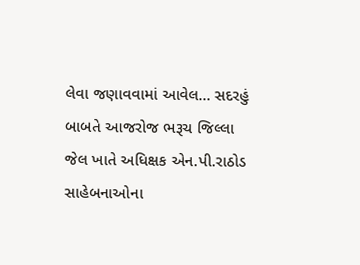લેવા જણાવવામાં આવેલ… સદરહું બાબતે આજરોજ ભરૂચ જિલ્લા જેલ ખાતે અધિક્ષક એન.પી.રાઠોડ સાહેબનાઓના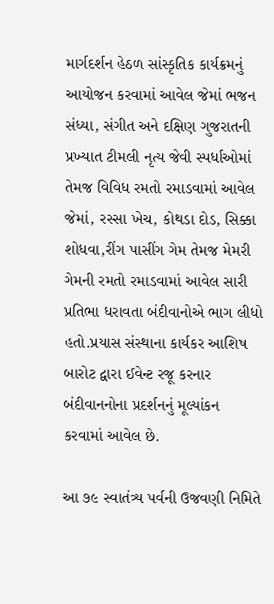માર્ગદર્શન હેઠળ સાંસ્કૃતિક કાર્યક્રમનું આયોજન કરવામાં આવેલ જેમાં ભજન સંધ્યા, સંગીત અને દક્ષિણ ગુજરાતની પ્રખ્યાત ટીમલી નૃત્ય જેવી સ્પર્ધાઓમાં તેમજ વિવિધ રમતો રમાડવામાં આવેલ જેમાં, રસ્સા ખેચ, કોથડા દોડ, સિક્કા શોધવા,રીંગ પાસીંગ ગેમ તેમજ મેમરી ગેમની રમતો રમાડવામાં આવેલ સારી પ્રતિભા ધરાવતા બંદીવાનોએ ભાગ લીધો હતો.પ્રયાસ સંસ્થાના કાર્યકર આશિષ બારોટ દ્વારા ઈવેન્ટ રજૂ કરનાર બંદીવાનનોના પ્રદર્શનનું મૂલ્યાંકન કરવામાં આવેલ છે.

આ ૭૯ સ્વાતંત્ર્ય પર્વની ઉજવણી નિમિતે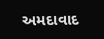અમદાવાદ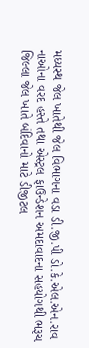મધ્યસ્થ જેલ ખાતેથી જેલ વિભાગના વડા ડી.જી.પી ડો.કે.એલ.એન.રાવ નાઓના વરદ હસ્તે તથા એસ્ટ્રલ ફાઉન્ડેશન અમદાવાદના સહયોગથી ભરૂચ જિલ્લા જેલ ખાતે બંદિવાનો માટે ડીજીટલ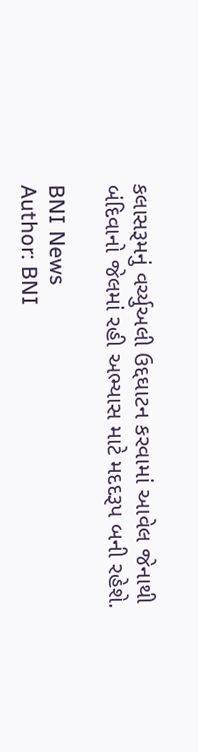કલાસરૂમનું વર્ચ્યુઅલી ઉદ્દઘાટન કરવામાં આવેલ જેનાથી બંદિવાનો જેલમાં રહી અભ્યાસ માટે મદદરૂપ બની રહેશે.

BNI News
Author: BNI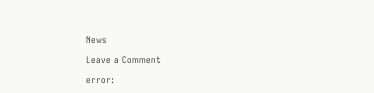News

Leave a Comment

error: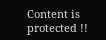Content is protected !!